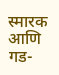स्मारक आणि गड-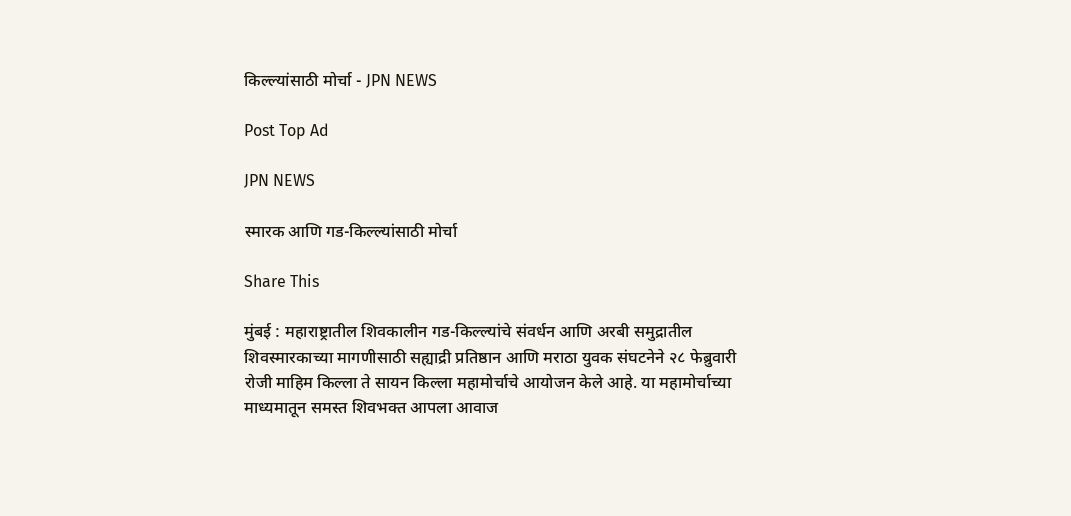किल्ल्यांसाठी मोर्चा - JPN NEWS

Post Top Ad

JPN NEWS

स्मारक आणि गड-किल्ल्यांसाठी मोर्चा

Share This

मुंबई : महाराष्ट्रातील शिवकालीन गड-किल्ल्यांचे संवर्धन आणि अरबी समुद्रातील शिवस्मारकाच्या मागणीसाठी सह्याद्री प्रतिष्ठान आणि मराठा युवक संघटनेने २८ फेब्रुवारी रोजी माहिम किल्ला ते सायन किल्ला महामोर्चाचे आयोजन केले आहे. या महामोर्चाच्या माध्यमातून समस्त शिवभक्त आपला आवाज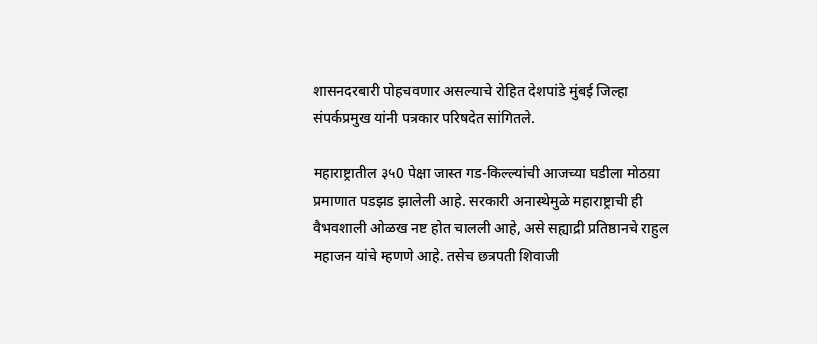शासनदरबारी पोहचवणार असल्याचे रोहित देशपांडे मुंबई जिल्हा संपर्कप्रमुख यांनी पत्रकार परिषदेत सांगितले.

महाराष्ट्रातील ३५0 पेक्षा जास्त गड-किल्ल्यांची आजच्या घडीला मोठय़ा प्रमाणात पडझड झालेली आहे. सरकारी अनास्थेमुळे महाराष्ट्राची ही वैभवशाली ओळख नष्ट होत चालली आहे, असे सह्याद्री प्रतिष्ठानचे राहुल महाजन यांचे म्हणणे आहे. तसेच छत्रपती शिवाजी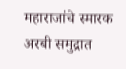महाराजांचे स्मारक अरबी समुद्रात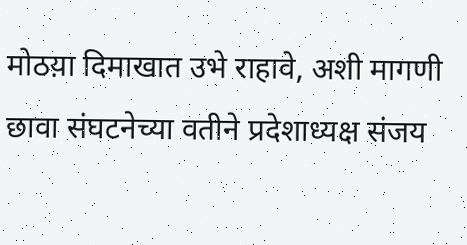मोठय़ा दिमाखात उभे राहावे, अशी मागणी छावा संघटनेच्या वतीने प्रदेशाध्यक्ष संजय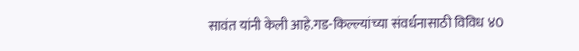सावंत यांनी केली आहे.गड-किल्ल्यांच्या संवर्धनासाठी विविध ४0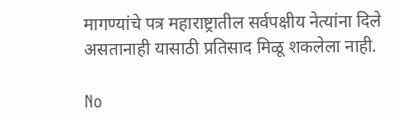मागण्यांचे पत्र महाराष्ट्रातील सर्वपक्षीय नेत्यांना दिले असतानाही यासाठी प्रतिसाद मिळू शकलेला नाही.

No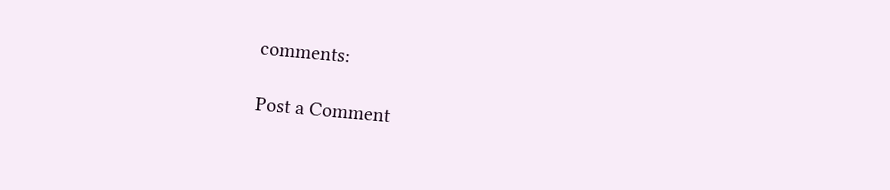comments:

Post a Comment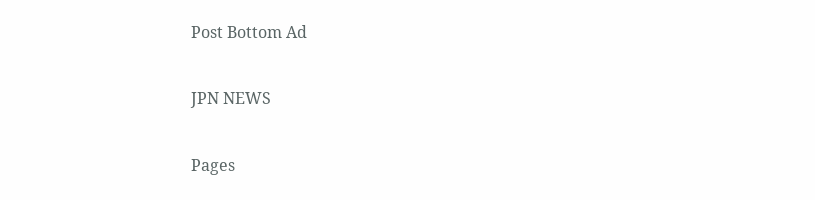Post Bottom Ad

JPN NEWS

Pages